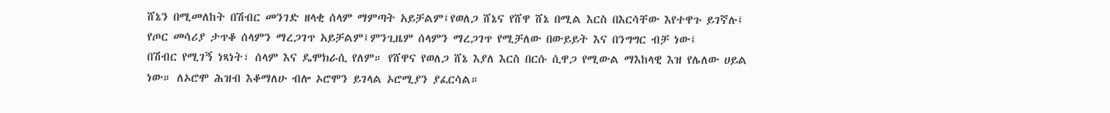ሸኔን በሚመለከት በሽብር መንገድ ዘላቂ ሰላም ማምጣት አይቻልም፤የወለጋ ሸኔና የሸዋ ሸኔ በሚል እርስ በእርሳቸው እየተዋጉ ይገኛሉ፤
የጦር መሳሪያ ታጥቆ ሰላምን ማረጋገጥ አይቻልም፤ምንጊዜም ሰላምን ማረጋገጥ የሚቻለው በውይይት እና በንግግር ብቻ ነው፤
በሽብር የሚገኝ ነጻነት፣ ሰላም እና ዴሞክራሲ የለም። የሸዋና የወለጋ ሸኔ እያለ እርስ በርሱ ሲዋጋ የሚውል ማእከላዊ እዝ የሌለው ሀይል ነው። ለኦሮሞ ሕዝብ እቆማለሁ ብሎ ኦሮሞን ይገላል ኦሮሚያን ያፈርሳል።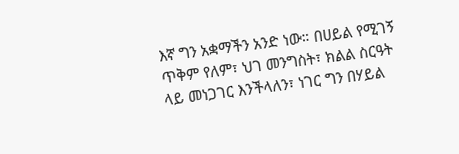እኛ ግን አቋማችን አንድ ነው። በሀይል የሚገኝ ጥቅም የለም፣ ህገ መንግስት፣ ክልል ስርዓት ላይ መነጋገር እንችላለን፣ ነገር ግን በሃይል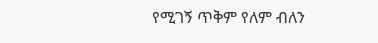የሚገኝ ጥቅም የለም ብለን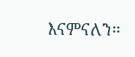እናምናለን።